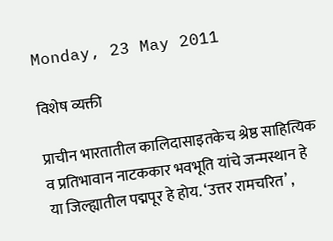Monday, 23 May 2011

विशेष व्यक्ती

प्राचीन भारतातील कालिदासाइतकेच श्रेष्ठ साहित्यिक व प्रतिभावान नाटककार भवभूति यांचे जन्मस्थान हे या जिल्ह्यातील पद्मपूर हे होय. ‘उत्तर रामचरित’ ,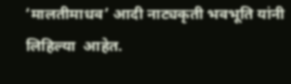‘मालतीमाधव’ आदी नाट्यकृती भवभूति यांनी लिहिल्या  आहेत.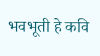भवभूती हे कवि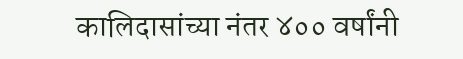कालिदासांच्या नंतर ४०० वर्षांनी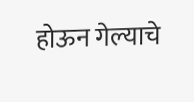होऊन गेल्याचे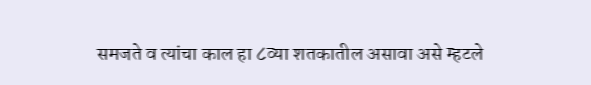समजते व त्यांचा काल हा ८व्या शतकातील असावा असे म्हटले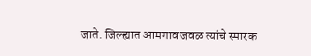जाते. जिल्ह्यात आमगावजवळ त्यांचे स्मारक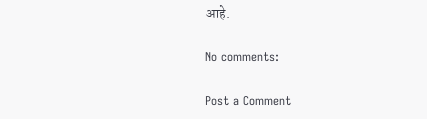आहे.

No comments:

Post a Comment